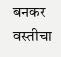बनकर वस्तीचा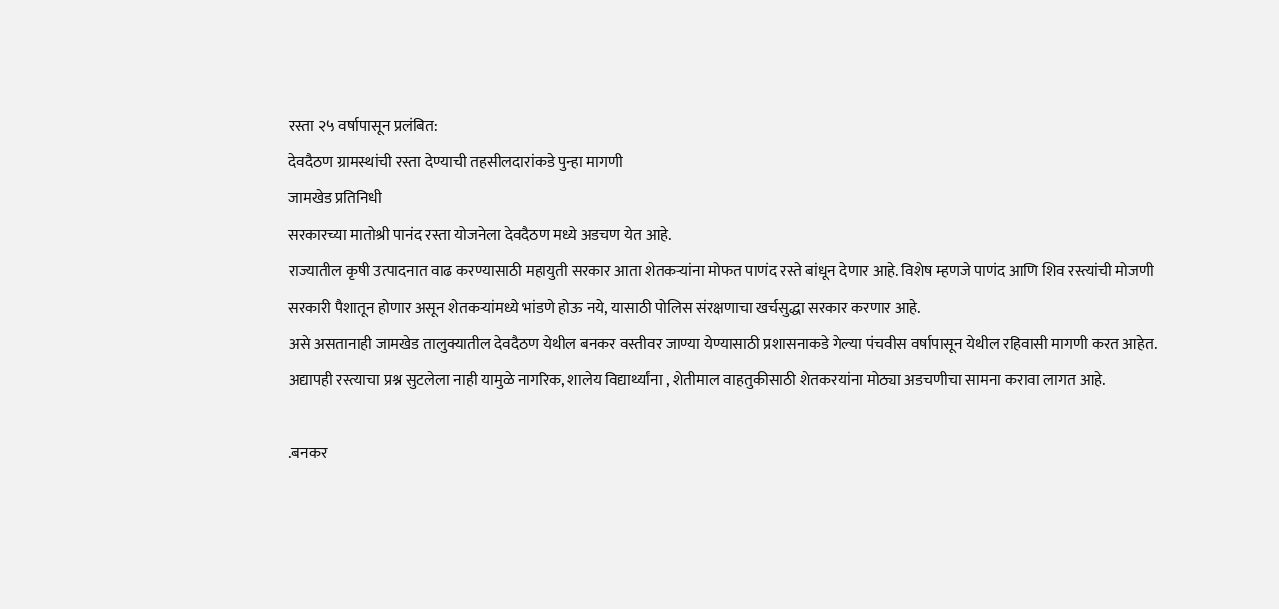रस्ता २५ वर्षापासून प्रलंबित:
देवदैठण ग्रामस्थांची रस्ता देण्याची तहसीलदारांकडे पुन्हा मागणी
जामखेड प्रतिनिधी
सरकारच्या मातोश्री पानंद रस्ता योजनेला देवदैठण मध्ये अडचण येत आहे.
राज्यातील कृषी उत्पादनात वाढ करण्यासाठी महायुती सरकार आता शेतकऱ्यांना मोफत पाणंद रस्ते बांधून देणार आहे. विशेष म्हणजे पाणंद आणि शिव रस्त्यांची मोजणी सरकारी पैशातून होणार असून शेतकऱ्यांमध्ये भांडणे होऊ नये, यासाठी पोलिस संरक्षणाचा खर्चसुद्धा सरकार करणार आहे.
असे असतानाही जामखेड तालुक्यातील देवदैठण येथील बनकर वस्तीवर जाण्या येण्यासाठी प्रशासनाकडे गेल्या पंचवीस वर्षापासून येथील रहिवासी मागणी करत आहेत. अद्यापही रस्त्याचा प्रश्न सुटलेला नाही यामुळे नागरिक, शालेय विद्यार्थ्यांना , शेतीमाल वाहतुकीसाठी शेतकरयांना मोठ्या अडचणीचा सामना करावा लागत आहे.

.बनकर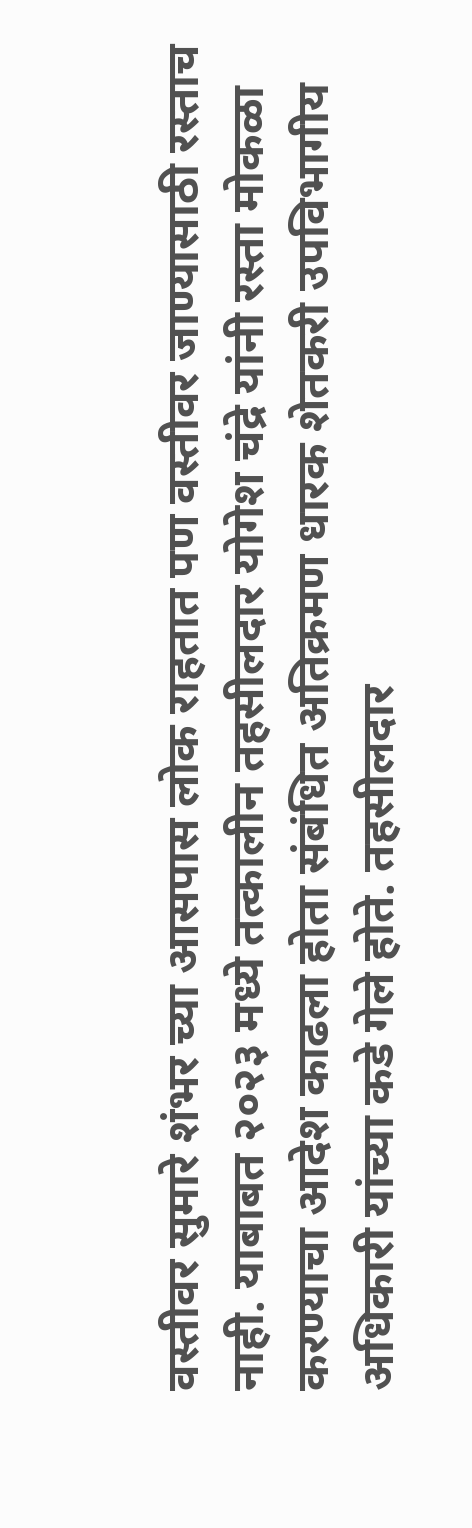वस्तीवर सुमारे शंभर च्या आसपास लोक राहतात पण वस्तीवर जाण्यासाठी रस्ताच नाही. याबाबत २०२३ मध्ये तत्कालीन तहसीलदार योगेश चंद्रे यांनी रस्ता मोकळा करण्याचा आदेश काढला होता संबंधित अतिक्रमण धारक शेतकरी उपविभागीय अधिकारी यांच्या कडे गेले होते. तहसीलदार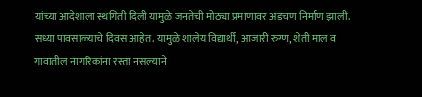यांच्या आदेशाला स्थगिती दिली यामुळे जनतेची मोठ्या प्रमाणावर अडचण निर्माण झाली.
सध्या पावसाळ्याचे दिवस आहेत. यामुळे शालेय विद्यार्थी, आजारी रुग्ण, शेती माल व गावातील नागरिकांना रस्ता नसल्याने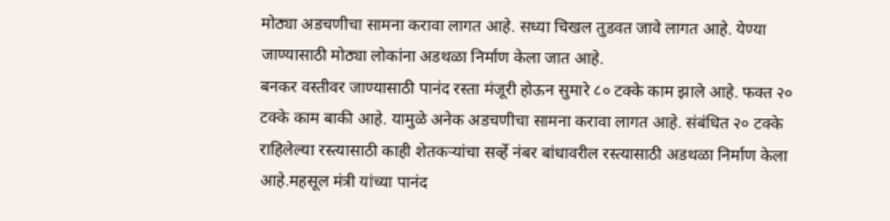मोठ्या अडचणीचा सामना करावा लागत आहे. सध्या चिखल तुडवत जावे लागत आहे. येण्या जाण्यासाठी मोठ्या लोकांना अडथळा निर्माण केला जात आहे.
बनकर वस्तीवर जाण्यासाठी पानंद रस्ता मंजूरी होऊन सुमारे ८० टक्के काम झाले आहे. फक्त २० टक्के काम बाकी आहे. यामुळे अनेक अडचणीचा सामना करावा लागत आहे. संबंधित २० टक्के राहिलेल्या रस्त्यासाठी काही शेतकऱ्यांचा सर्व्हे नंबर बांधावरील रस्त्यासाठी अडथळा निर्माण केला आहे.महसूल मंत्री यांच्या पानंद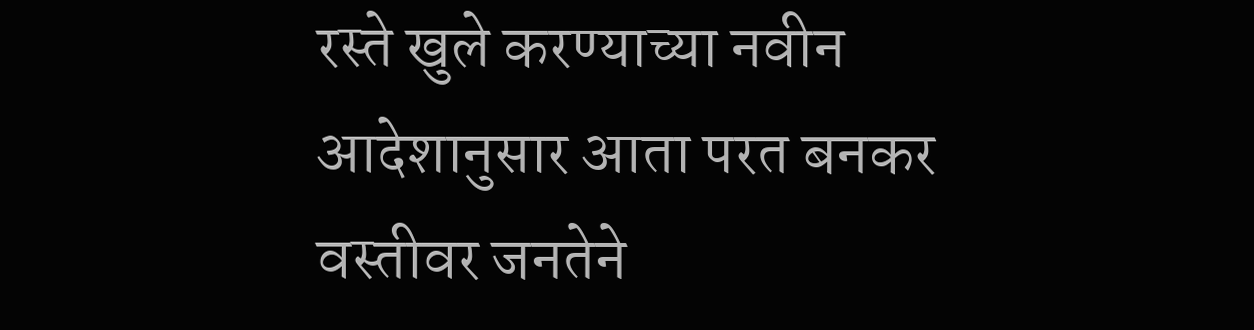रस्ते खुले करण्याच्या नवीन आदेशानुसार आता परत बनकर वस्तीवर जनतेने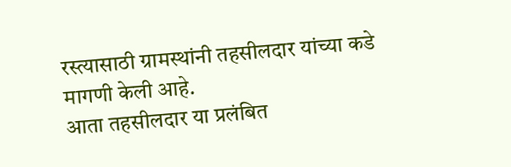रस्त्यासाठी ग्रामस्थांनी तहसीलदार यांच्या कडे मागणी केली आहे.
आता तहसीलदार या प्रलंबित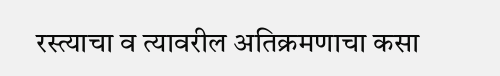रस्त्याचा व त्यावरील अतिक्रमणाचा कसा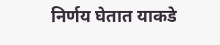निर्णय घेतात याकडे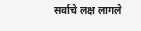सर्वाचे लक्ष लागले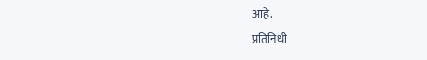आहे.
प्रतिनिधी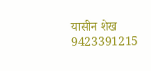यासीन शेख 9423391215